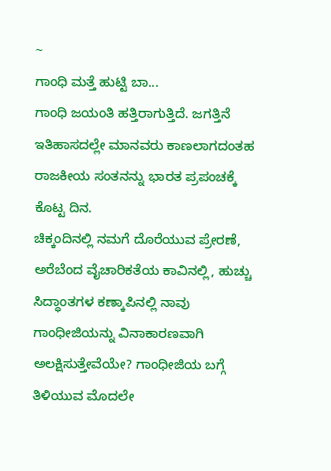~
ಗಾಂಧಿ ಮತ್ತೆ ಹುಟ್ಟಿ ಬಾ...
ಗಾಂಧಿ ಜಯಂತಿ ಹತ್ತಿರಾಗುತ್ತಿದೆ. ಜಗತ್ತಿನೆ ಇತಿಹಾಸದಲ್ಲೇ ಮಾನವರು ಕಾಣಲಾಗದಂತಹ ರಾಜಕೀಯ ಸಂತನನ್ನು ಭಾರತ ಪ್ರಪಂಚಕ್ಕೆ ಕೊಟ್ಟ ದಿನ.
ಚಿಕ್ಕಂದಿನಲ್ಲಿ ನಮಗೆ ದೊರೆಯುವ ಪ್ರೇರಣೆ, ಅರೆಬೆಂದ ವೈಚಾರಿಕತೆಯ ಕಾವಿನಲ್ಲಿ, ಹುಚ್ಚು ಸಿದ್ಧಾಂತಗಳ ಕಣ್ಕಾಪಿನಲ್ಲಿ ನಾವು ಗಾಂಧೀಜಿಯನ್ನು ವಿನಾಕಾರಣವಾಗಿ ಅಲಕ್ಷಿಸುತ್ತೇವೆಯೇ? ಗಾಂಧೀಜಿಯ ಬಗ್ಗೆ ತಿಳಿಯುವ ಮೊದಲೇ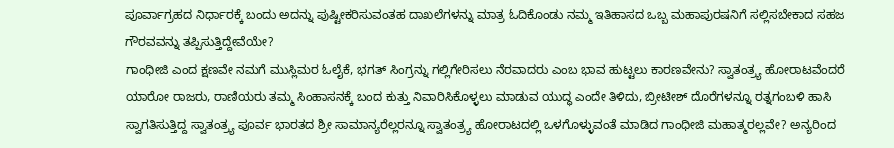ಪೂರ್ವಾಗ್ರಹದ ನಿರ್ಧಾರಕ್ಕೆ ಬಂದು ಅದನ್ನು ಪುಷ್ಟೀಕರಿಸುವಂತಹ ದಾಖಲೆಗಳನ್ನು ಮಾತ್ರ ಓದಿಕೊಂಡು ನಮ್ಮ ಇತಿಹಾಸದ ಒಬ್ಬ ಮಹಾಪುರಷನಿಗೆ ಸಲ್ಲಿಸಬೇಕಾದ ಸಹಜ ಗೌರವವನ್ನು ತಪ್ಪಿಸುತ್ತಿದ್ದೇವೆಯೇ?
ಗಾಂಧೀಜಿ ಎಂದ ಕ್ಷಣವೇ ನಮಗೆ ಮುಸ್ಲಿಮರ ಓಲೈಕೆ, ಭಗತ್ ಸಿಂಗ್ರನ್ನು ಗಲ್ಲಿಗೇರಿಸಲು ನೆರವಾದರು ಎಂಬ ಭಾವ ಹುಟ್ಟಲು ಕಾರಣವೇನು? ಸ್ವಾತಂತ್ರ್ಯ ಹೋರಾಟವೆಂದರೆ ಯಾರೋ ರಾಜರು, ರಾಣಿಯರು ತಮ್ಮ ಸಿಂಹಾಸನಕ್ಕೆ ಬಂದ ಕುತ್ತು ನಿವಾರಿಸಿಕೊಳ್ಳಲು ಮಾಡುವ ಯುದ್ಧ ಎಂದೇ ತಿಳಿದು, ಬ್ರೀಟೀಶ್ ದೊರೆಗಳನ್ನೂ ರತ್ನಗಂಬಳಿ ಹಾಸಿ ಸ್ವಾಗತಿಸುತ್ತಿದ್ದ ಸ್ವಾತಂತ್ರ್ಯ ಪೂರ್ವ ಭಾರತದ ಶ್ರೀ ಸಾಮಾನ್ಯರೆಲ್ಲರನ್ನೂ ಸ್ವಾತಂತ್ರ್ಯ ಹೋರಾಟದಲ್ಲಿ ಒಳಗೊಳ್ಳುವಂತೆ ಮಾಡಿದ ಗಾಂಧೀಜಿ ಮಹಾತ್ಮರಲ್ಲವೇ? ಅನ್ಯರಿಂದ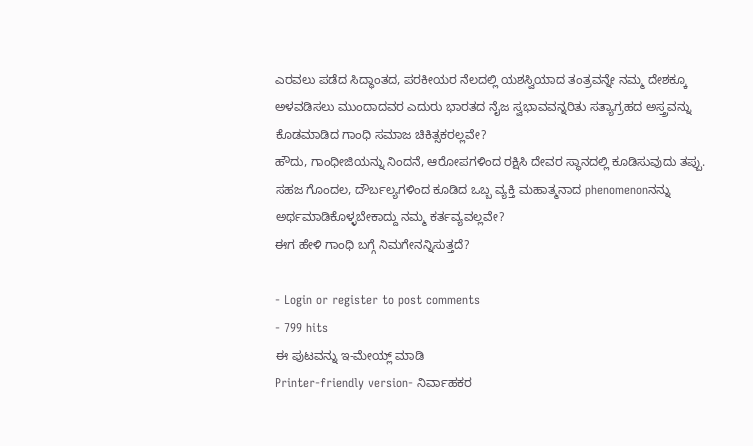ಎರವಲು ಪಡೆದ ಸಿದ್ಧಾಂತದ, ಪರಕೀಯರ ನೆಲದಲ್ಲಿ ಯಶಸ್ವಿಯಾದ ತಂತ್ರವನ್ನೇ ನಮ್ಮ ದೇಶಕ್ಕೂ ಅಳವಡಿಸಲು ಮುಂದಾದವರ ಎದುರು ಭಾರತದ ನೈಜ ಸ್ವಭಾವವನ್ನರಿತು ಸತ್ಯಾಗ್ರಹದ ಅಸ್ತ್ರವನ್ನು ಕೊಡಮಾಡಿದ ಗಾಂಧಿ ಸಮಾಜ ಚಿಕಿತ್ಸಕರಲ್ಲವೇ?
ಹೌದು, ಗಾಂಧೀಜಿಯನ್ನು ನಿಂದನೆ, ಆರೋಪಗಳಿಂದ ರಕ್ಷಿಸಿ ದೇವರ ಸ್ಥಾನದಲ್ಲಿ ಕೂಡಿಸುವುದು ತಪ್ಪು. ಸಹಜ ಗೊಂದಲ, ದೌರ್ಬಲ್ಯಗಳಿಂದ ಕೂಡಿದ ಒಬ್ಬ ವ್ಯಕ್ತಿ ಮಹಾತ್ಮನಾದ phenomenonನನ್ನು ಅರ್ಥಮಾಡಿಕೊಳ್ಳಬೇಕಾದ್ದು ನಮ್ಮ ಕರ್ತವ್ಯವಲ್ಲವೇ?
ಈಗ ಹೇಳಿ ಗಾಂಧಿ ಬಗ್ಗೆ ನಿಮಗೇನನ್ನಿಸುತ್ತದೆ?

- Login or register to post comments
- 799 hits
ಈ ಪುಟವನ್ನು ಇ-ಮೇಯ್ಲ್ ಮಾಡಿ
Printer-friendly version- ನಿರ್ವಾಹಕರ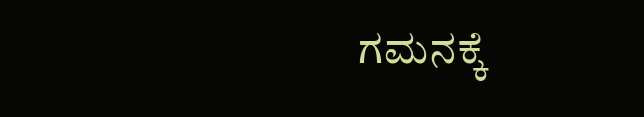ಗಮನಕ್ಕೆ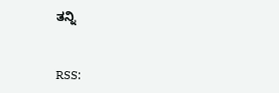ತನ್ನಿ


RSS: